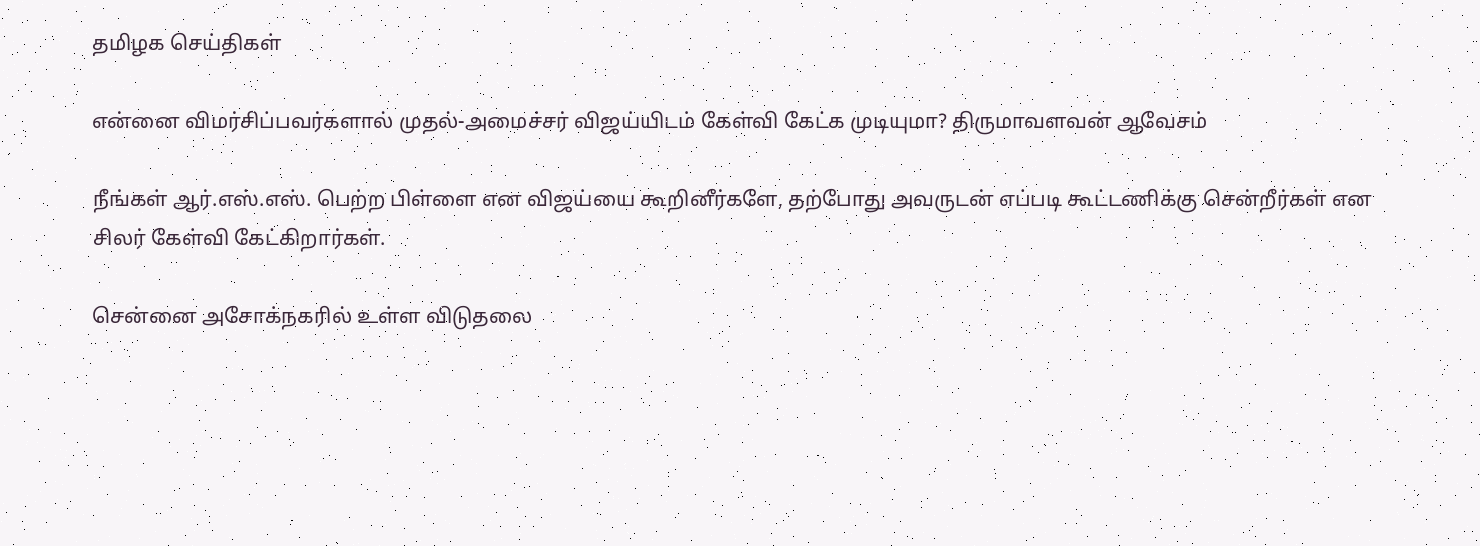தமிழக செய்திகள்

என்னை விமர்சிப்பவர்களால் முதல்-அமைச்சர் விஜய்யிடம் கேள்வி கேட்க முடியுமா? திருமாவளவன் ஆவேசம்

நீங்கள் ஆர்.எஸ்.எஸ். பெற்ற பிள்ளை என விஜய்யை கூறினீர்களே, தற்போது அவருடன் எப்படி கூட்டணிக்கு சென்றீர்கள் என சிலர் கேள்வி கேட்கிறார்கள்.

சென்னை அசோக்நகரில் உள்ள விடுதலை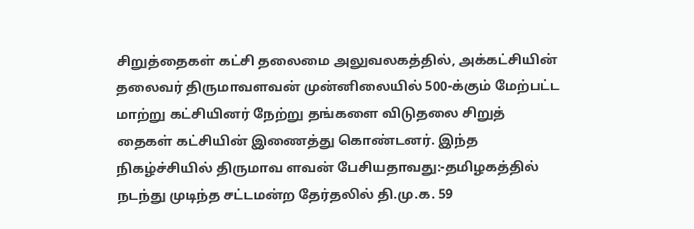சிறுத்தைகள் கட்சி தலைமை அலுவலகத்தில், அக்கட்சியின் தலைவர் திருமாவளவன் முன்னிலையில் 500-க்கும் மேற்பட்ட மாற்று கட்சியினர் நேற்று தங்களை விடுதலை சிறுத் தைகள் கட்சியின் இணைத்து கொண்டனர். இந்த நிகழ்ச்சியில் திருமாவ ளவன் பேசியதாவது:-தமிழகத்தில் நடந்து முடிந்த சட்டமன்ற தேர்தலில் தி.மு.க. 59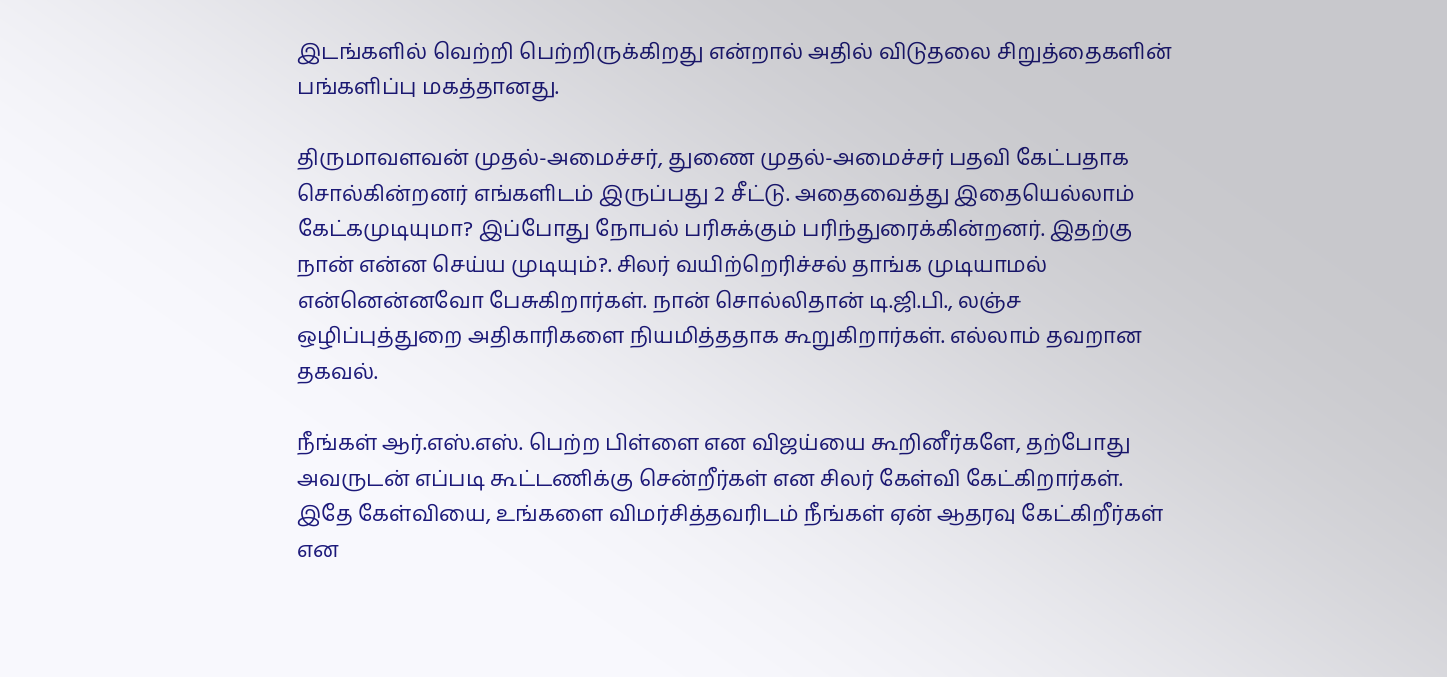இடங்களில் வெற்றி பெற்றிருக்கிறது என்றால் அதில் விடுதலை சிறுத்தைகளின் பங்களிப்பு மகத்தானது.

திருமாவளவன் முதல்-அமைச்சர், துணை முதல்-அமைச்சர் பதவி கேட்பதாக சொல்கின்றனர் எங்களிடம் இருப்பது 2 சீட்டு. அதைவைத்து இதையெல்லாம் கேட்கமுடியுமா? இப்போது நோபல் பரிசுக்கும் பரிந்துரைக்கின்றனர். இதற்கு நான் என்ன செய்ய முடியும்?. சிலர் வயிற்றெரிச்சல் தாங்க முடியாமல் என்னென்னவோ பேசுகிறார்கள். நான் சொல்லிதான் டி.ஜி.பி., லஞ்ச ஒழிப்புத்துறை அதிகாரிகளை நியமித்ததாக கூறுகிறார்கள். எல்லாம் தவறான தகவல்.

நீங்கள் ஆர்.எஸ்.எஸ். பெற்ற பிள்ளை என விஜய்யை கூறினீர்களே, தற்போது அவருடன் எப்படி கூட்டணிக்கு சென்றீர்கள் என சிலர் கேள்வி கேட்கிறார்கள். இதே கேள்வியை, உங்களை விமர்சித்தவரிடம் நீங்கள் ஏன் ஆதரவு கேட்கிறீர்கள் என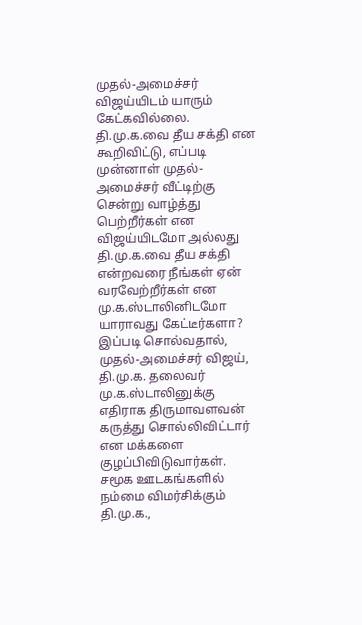முதல்-அமைச்சர் விஜய்யிடம் யாரும் கேட்கவில்லை. தி.மு.க.வை தீய சக்தி என கூறிவிட்டு, எப்படி முன்னாள் முதல்-அமைச்சர் வீட்டிற்கு சென்று வாழ்த்து பெற்றீர்கள் என விஜய்யிடமோ அல்லது தி.மு.க.வை தீய சக்தி என்றவரை நீங்கள் ஏன் வரவேற்றீர்கள் என மு.க.ஸ்டாலினிடமோ யாராவது கேட்டீர்களா? இப்படி சொல்வதால், முதல்-அமைச்சர் விஜய், தி.மு.க. தலைவர் மு.க.ஸ்டாலினுக்கு எதிராக திருமாவளவன் கருத்து சொல்லிவிட்டார் என மக்களை குழப்பிவிடுவார்கள். சமூக ஊடகங்களில் நம்மை விமர்சிக்கும் தி.மு.க.,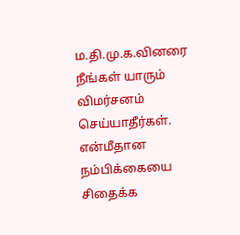ம.தி.மு.க.வினரை நீங்கள் யாரும் விமர்சனம் செய்யாதீர்கள். என்மீதான நம்பிக்கையை சிதைக்க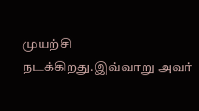முயற்சி நடக்கிறது.இவ்வாறு அவர்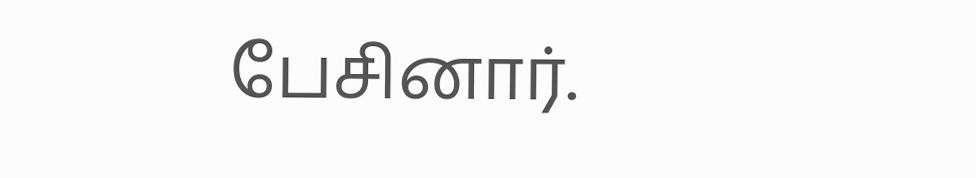பேசினார்.